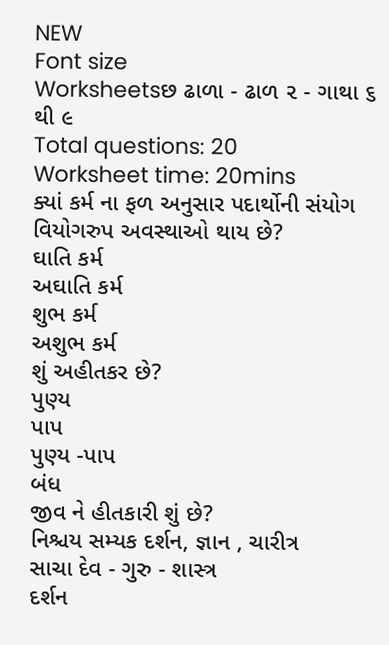NEW
Font size
Worksheetsછ ઢાળા - ઢાળ ૨ - ગાથા ૬ થી ૯
Total questions: 20
Worksheet time: 20mins
ક્યાં કર્મ ના ફળ અનુસાર પદાર્થોની સંયોગ વિયોગરુપ અવસ્થાઓ થાય છે?
ઘાતિ કર્મ
અઘાતિ કર્મ
શુભ કર્મ
અશુભ કર્મ
શું અહીતકર છે?
પુણ્ય
પાપ
પુણ્ય -પાપ
બંધ
જીવ ને હીતકારી શું છે?
નિશ્ચય સમ્યક દર્શન, જ્ઞાન , ચારીત્ર
સાચા દેવ - ગુરુ - શાસ્ત્ર
દર્શન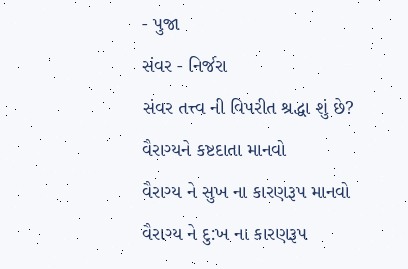- પુજા
સંવર - નિર્જરા
સંવર તત્ત્વ ની વિપરીત શ્રદ્ધા શું છે?
વૈરાગ્યને કષ્ટદાતા માનવો
વૈરાગ્ય ને સુખ ના કારણરૂપ માનવો
વૈરાગ્ય ને દુ:ખ ના કારણરૂપ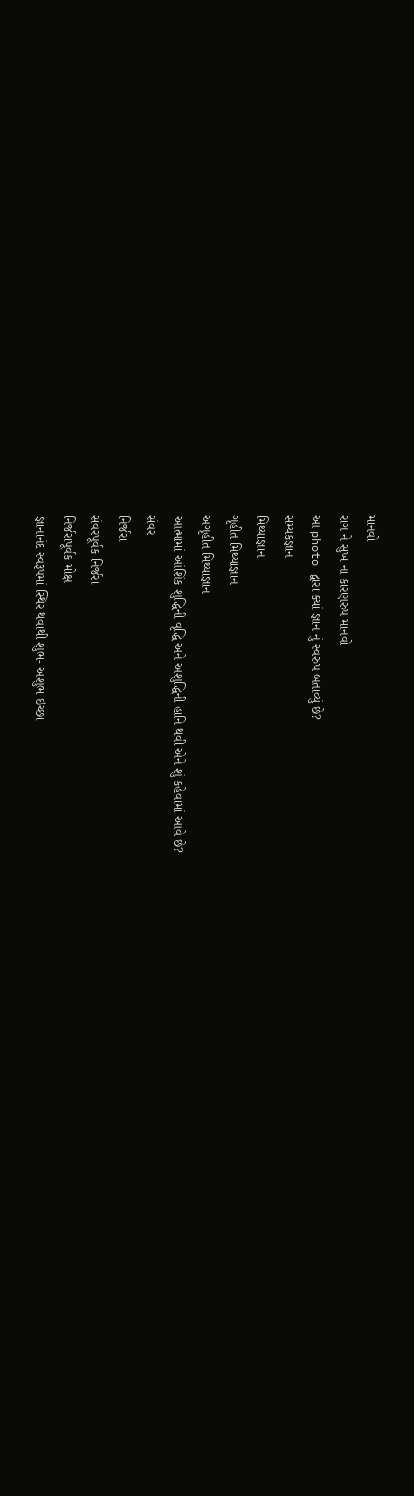માનવો
રાગ ને સુખ ના કારણરુપ માનવો
આ photo દ્વારા ક્યાં જ્ઞાન નું સ્વરુપ બતાવ્યું છે?
સમ્યકજ્ઞાન
મિથ્યાજ્ઞાન
ગૃહીત મિથ્યાજ્ઞાન
અગૃહીત મિથ્યાજ્ઞાન
આત્મામાં આંશિંક શુદ્ધિની વૃદ્ધિ અને અશુદ્ધિની હાનિ થવી એને શું કહેવામાં આવે છે?
સંવર
નિર્જરા
સંવરપૂર્વક નિર્જરા
નિર્જરાપૂર્વક મોક્ષ
જ્ઞાનાનંદ સ્વરૂપમાં સ્થિર થવાથી શુભ- અશુભ ઇચ્છા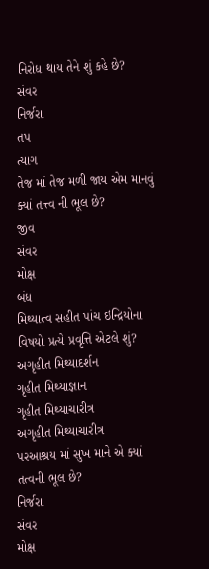નિરોધ થાય તેને શું કહે છે?
સંવર
નિર્જરા
તપ
ત્યાગ
તેજ માં તેજ મળી જાય એમ માનવું ક્યાં તત્ત્વ ની ભૂલ છે?
જીવ
સંવર
મોક્ષ
બંધ
મિથ્યાત્વ સહીત પાંચ ઇન્દ્રિયોના વિષયો પ્રત્યે પ્રવૃત્તિ એટલે શું?
અગૃહીત મિથ્યાદર્શન
ગૃહીત મિથ્યાજ્ઞાન
ગૃહીત મિથ્યાચારીત્ર
અગૃહીત મિથ્યાચારીત્ર
પરઆશ્રય માં સુખ માને એ ક્યાં તત્વની ભૂલ છે?
નિર્જરા
સંવર
મોક્ષ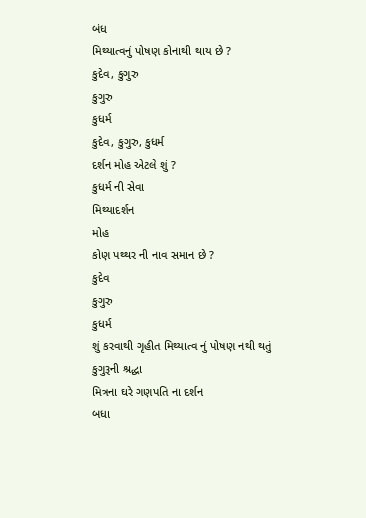બંધ
મિથ્યાત્વનું પોષણ કોનાથી થાય છે ?
કુદેવ, કુગુરુ
કુગુરુ
કુધર્મ
કુદેવ, કુગુરુ, કુધર્મ
દર્શન મોહ એટલે શું ?
કુધર્મ ની સેવા
મિથ્યાદર્શન
મોહ
કોણ પથ્થર ની નાવ સમાન છે ?
કુદેવ
કુગુરુ
કુધર્મ
શું કરવાથી ગૃહીત મિથ્યાત્વ નું પોષણ નથી થતું
કુગુરૂની શ્રદ્ધા
મિત્રના ઘરે ગણપતિ ના દર્શન
બધા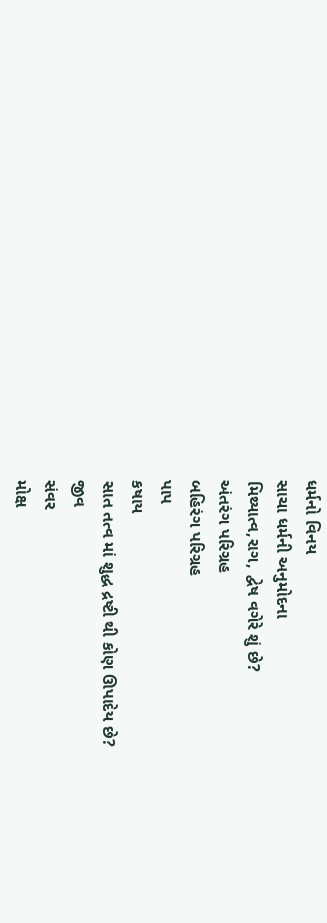ધર્મનો વિનય
સાચા ધર્મની અનુમોદના
મિથ્યાત્વ,રાગ, દ્વેષ વગેરે શું છે?
અંતરંગ પરિગ્રહ
બહિરંગ પરિગ્રહ
પાપ
કષાય
સાત તત્વ માં શુદ્ધ દ્રષ્ટી થી કોણ ઊપાદેય છે?
જીવ
સંવર
મોક્ષ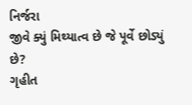નિર્જરા
જીવે ક્યું મિથ્યાત્વ છે જે પૂર્વે છોડ્યું છે?
ગૃહીત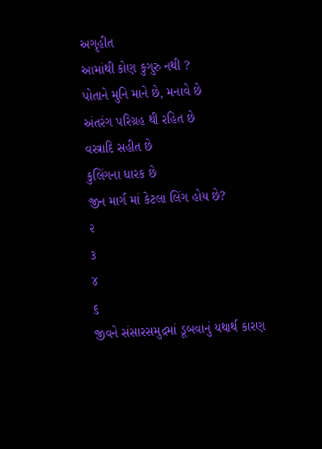અગૃહીત
આમાંથી કોણ કુગુરુ નથી ?
પોતાને મુનિ માને છે, મનાવે છે
અંતરંગ પરિગ્રહ થી રહિત છે
વસ્ત્રાદિ સહીત છે
કુલિંગના ધારક છે
જીન માર્ગ માં કેટલા લિંગ હોય છે?
૨
૩
૪
૬
જીવને સંસારસમુદ્રમાં ડૂબવાનું યથાર્થ કારણ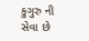કુગુરુ ની સેવા છે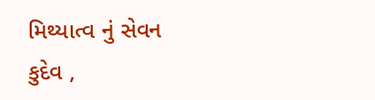મિથ્યાત્વ નું સેવન
કુદેવ ,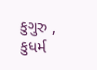કુગુરુ , કુધર્મ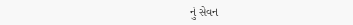નું સેવન